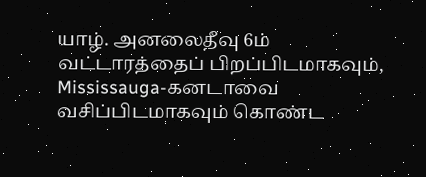யாழ். அனலைதீவு 6ம் வட்டாரத்தைப் பிறப்பிடமாகவும், Mississauga-கனடாவை வசிப்பிடமாகவும் கொண்ட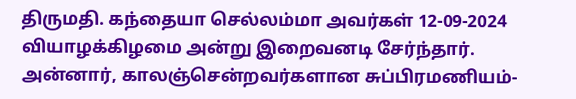திருமதி. கந்தையா செல்லம்மா அவர்கள் 12-09-2024 வியாழக்கிழமை அன்று இறைவனடி சேர்ந்தார்.
அன்னார், காலஞ்சென்றவர்களான சுப்பிரமணியம்-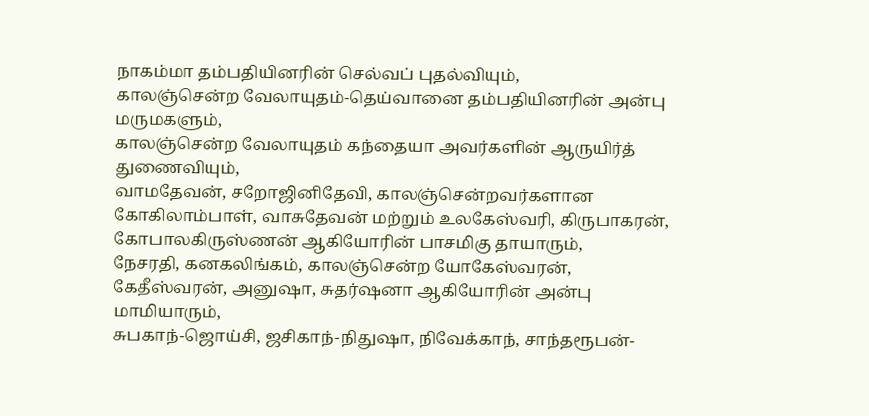நாகம்மா தம்பதியினரின் செல்வப் புதல்வியும்,
காலஞ்சென்ற வேலாயுதம்-தெய்வானை தம்பதியினரின் அன்பு மருமகளும்,
காலஞ்சென்ற வேலாயுதம் கந்தையா அவர்களின் ஆருயிர்த் துணைவியும்,
வாமதேவன், சறோஜினிதேவி, காலஞ்சென்றவர்களான கோகிலாம்பாள், வாசுதேவன் மற்றும் உலகேஸ்வரி, கிருபாகரன், கோபாலகிருஸ்ணன் ஆகியோரின் பாசமிகு தாயாரும்,
நேசரதி, கனகலிங்கம், காலஞ்சென்ற யோகேஸ்வரன், கேதீஸ்வரன், அனுஷா, சுதர்ஷனா ஆகியோரின் அன்பு மாமியாரும்,
சுபகாந்-ஜொய்சி, ஜசிகாந்-நிதுஷா, நிவேக்காந், சாந்தரூபன்-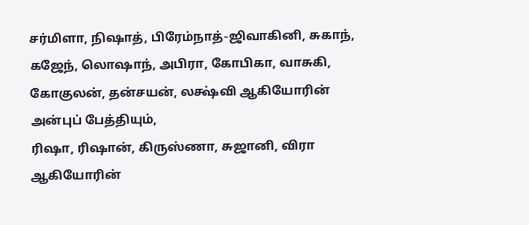சர்மிளா, நிஷாத், பிரேம்நாத்-ஜிவாகினி, சுகாந், கஜேந், லொஷாந், அபிரா, கோபிகா, வாசுகி, கோகுலன், தன்சயன், லக்ஷ்வி ஆகியோரின் அன்புப் பேத்தியும்,
ரிஷா, ரிஷான், கிருஸ்ணா, சுஜானி, விரா ஆகியோரின்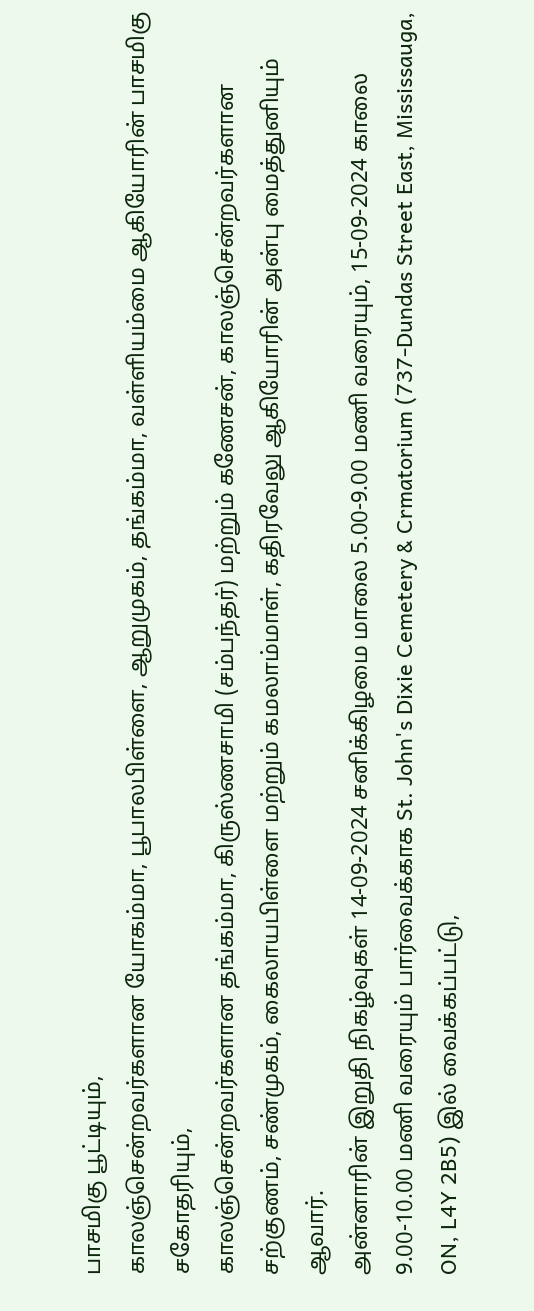பாசமிகு பூட்டியும்,
காலஞ்சென்றவர்களான யோகம்மா, பூபாலபிள்ளை, ஆறுமுகம், தங்கம்மா, வள்ளியம்மை ஆகியோரின் பாசமிகு சகோதரியும்,
காலஞ்சென்றவர்களான தங்கம்மா, கிருஸ்ணசாமி (சம்பந்தர்) மற்றும் கணேசன், காலஞ்சென்றவர்களான சற்குணம், சண்முகம், கைலாயபிள்ளை மற்றும் கமலாம்மாள், கதிரவேலு ஆகியோரின் அன்பு மைத்துனியும் ஆவார்.
அன்னாரின் இறுதி நிகழ்வுகள் 14-09-2024 சனிக்கிழமை மாலை 5.00-9.00 மணி வரையும், 15-09-2024 காலை 9.00-10.00 மணி வரையும் பார்வைக்காக St. John's Dixie Cemetery & Crmatorium (737-Dundas Street East, Mississauga, ON, L4Y 2B5) இல் வைக்கப்பட்டு,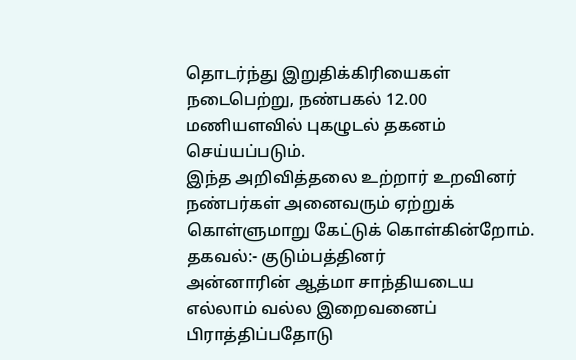தொடர்ந்து இறுதிக்கிரியைகள் நடைபெற்று, நண்பகல் 12.00 மணியளவில் புகழுடல் தகனம் செய்யப்படும்.
இந்த அறிவித்தலை உற்றார் உறவினர் நண்பர்கள் அனைவரும் ஏற்றுக் கொள்ளுமாறு கேட்டுக் கொள்கின்றோம்.
தகவல்:- குடும்பத்தினர்
அன்னாரின் ஆத்மா சாந்தியடைய எல்லாம் வல்ல இறைவனைப் பிராத்திப்பதோடு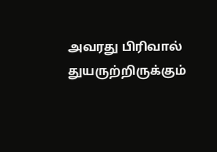அவரது பிரிவால் துயருற்றிருக்கும்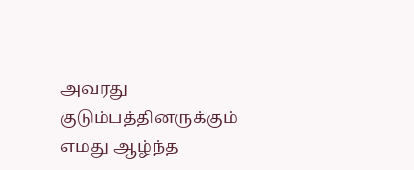அவரது குடும்பத்தினருக்கும் எமது ஆழ்ந்த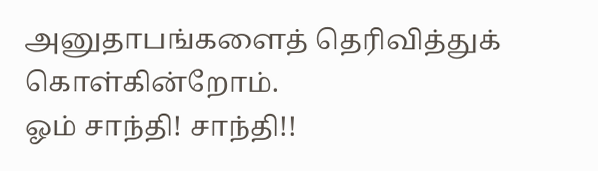அனுதாபங்களைத் தெரிவித்துக் கொள்கின்றோம்.
ஓம் சாந்தி! சாந்தி!!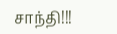சாந்தி!!!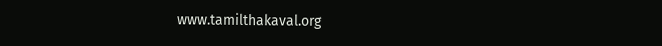www.tamilthakaval.org